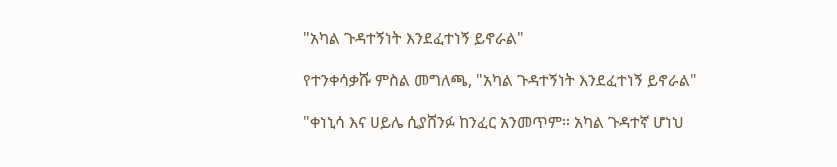"አካል ጉዳተኝነት እንደፈተነኝ ይኖራል"

የተንቀሳቃሹ ምስል መግለጫ, "አካል ጉዳተኝነት እንደፈተነኝ ይኖራል"

"ቀነኒሳ እና ሀይሌ ሲያሸንፉ ከንፈር አንመጥም። አካል ጉዳተኛ ሆነህ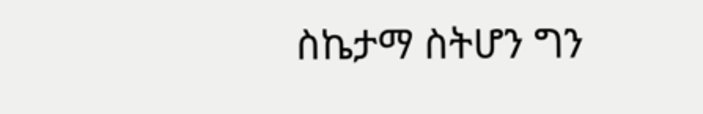ስኬታማ ስትሆን ግን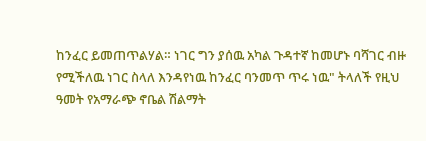ከንፈር ይመጠጥልሃል። ነገር ግን ያሰዉ አካል ጉዳተኛ ከመሆኑ ባሻገር ብዙ የሚችለዉ ነገር ስላለ እንዳየነዉ ከንፈር ባንመጥ ጥሩ ነዉ" ትላለች የዚህ ዓመት የአማራጭ ኖቤል ሽልማት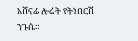አሸናፊ ሎሬት የትነበርሽ ንጉሴ።